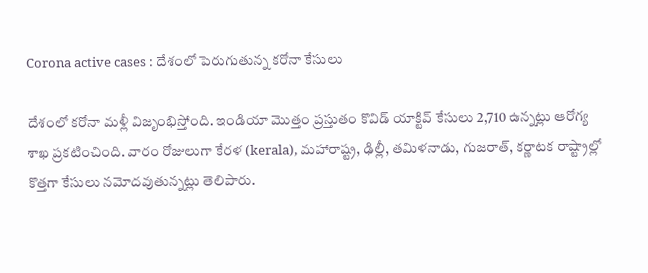Corona active cases : దేశంలో పెరుగుతున్న కరోనా కేసులు

దేశంలో కరోనా మళ్లీ విజృంభిస్తోంది. ఇండియా మొత్తం ప్రస్తుతం కొవిడ్ యాక్టివ్ కేసులు 2,710 ఉన్నట్లు ఆరోగ్య శాఖ ప్రకటించింది. వారం రోజులుగా కేరళ (kerala), మహారాష్ట్ర, ఢిల్లీ, తమిళనాడు, గుజరాత్, కర్ణాటక రాష్ట్రాల్లో కొత్తగా కేసులు నమోదవుతున్నట్లు తెలిపారు.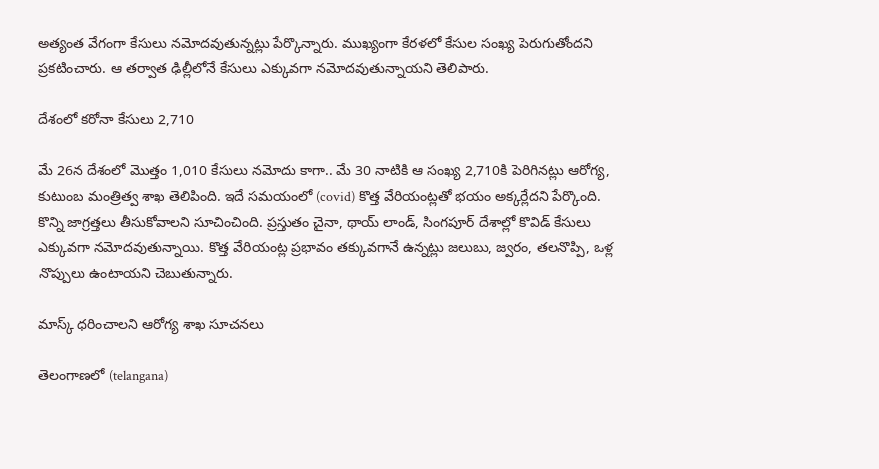అత్యంత వేగంగా కేసులు నమోదవుతున్నట్లు పేర్కొన్నారు. ముఖ్యంగా కేరళలో కేసుల సంఖ్య పెరుగుతోందని ప్రకటించారు. ఆ తర్వాత ఢిల్లీలోనే కేసులు ఎక్కువగా నమోదవుతున్నాయని తెలిపారు.

దేశంలో కరోనా కేసులు 2,710

మే 26న దేశంలో మొత్తం 1,010 కేసులు నమోదు కాగా.. మే 30 నాటికి ఆ సంఖ్య 2,710కి పెరిగినట్లు ఆరోగ్య, కుటుంబ మంత్రిత్వ శాఖ తెలిపింది. ఇదే సమయంలో (covid) కొత్త వేరియంట్లతో భయం అక్కర్లేదని పేర్కొంది. కొన్ని జాగ్రత్తలు తీసుకోవాలని సూచించింది. ప్రస్తుతం చైనా, థాయ్ లాండ్, సింగపూర్ దేశాల్లో కొవిడ్ కేసులు ఎక్కువగా నమోదవుతున్నాయి. కొత్త వేరియంట్ల ప్రభావం తక్కువగానే ఉన్నట్లు జలుబు, జ్వరం, తలనొప్పి, ఒళ్ల నొప్పులు ఉంటాయని చెబుతున్నారు.

మాస్క్ ధరించాలని ఆరోగ్య శాఖ సూచనలు

తెలంగాణలో (telangana)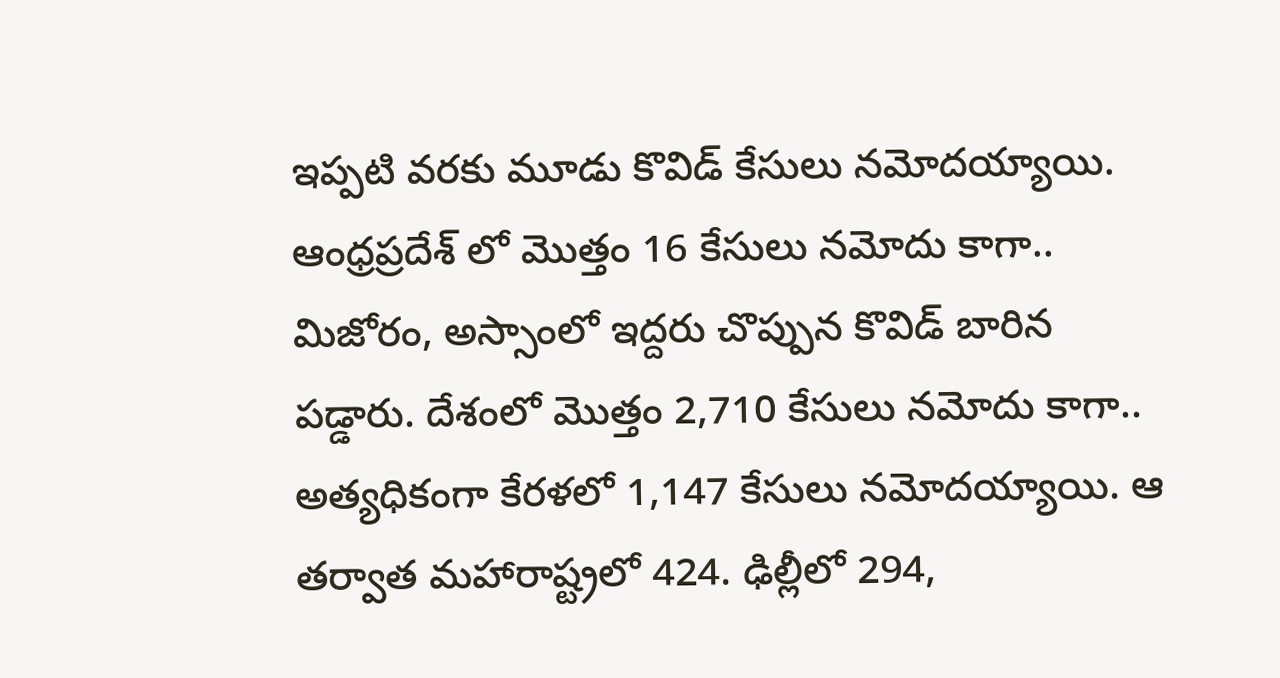ఇప్పటి వరకు మూడు కొవిడ్ కేసులు నమోదయ్యాయి. ఆంధ్రప్రదేశ్ లో మొత్తం 16 కేసులు నమోదు కాగా.. మిజోరం, అస్సాంలో ఇద్దరు చొప్పున కొవిడ్ బారిన పడ్డారు. దేశంలో మొత్తం 2,710 కేసులు నమోదు కాగా.. అత్యధికంగా కేరళలో 1,147 కేసులు నమోదయ్యాయి. ఆ తర్వాత మహారాష్ట్రలో 424. ఢిల్లీలో 294,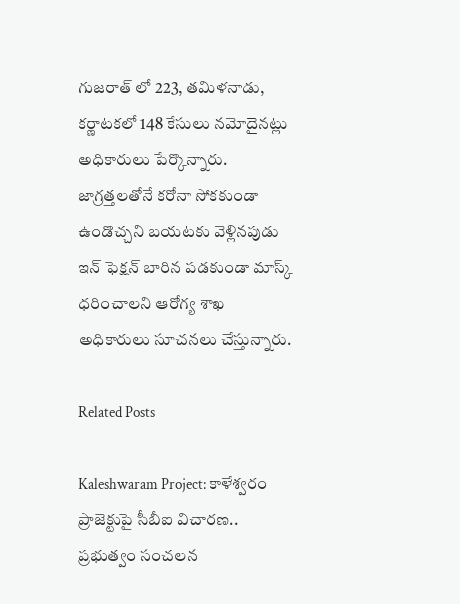గుజరాత్ లో 223, తమిళనాడు, కర్ణాటకలో 148 కేసులు నమోదైనట్లు అధికారులు పేర్కొన్నారు. జాగ్రత్తలతోనే కరోనా సోకకుండా ఉండొచ్చని బయటకు వెళ్లినపుడు ఇన్ ఫెక్షన్ బారిన పడకుండా మాస్క్ ధరించాలని ఆరోగ్య శాఖ అధికారులు సూచనలు చేస్తున్నారు.

Related Posts

Kaleshwaram Project: కాళేశ్వరం ప్రాజెక్టుపై సీబీఐ విచారణ.. ప్రభుత్వం సంచలన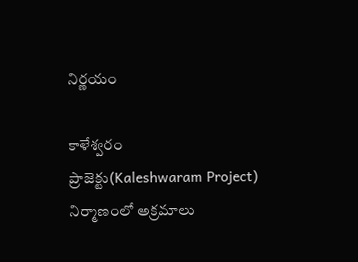నిర్ణయం

కాళేశ్వరం ప్రాజెక్టు(Kaleshwaram Project) నిర్మాణంలో అక్రమాలు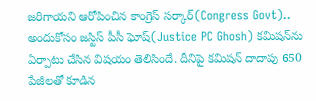జరిగాయని ఆరోపించిన కాంగ్రెస్ సర్కార్(Congress Govt).. అందుకోసం జస్టిస్ పీసీ ఘోష్(Justice PC Ghosh) కమిషన్‌ను ఏర్పాటు చేసిన విషయం తెలిసిందే. దీనిపై కమిషన్ దాదాపు 650 పేజీలతో కూడిన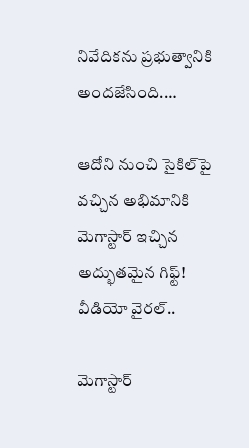నివేదికను ప్రభుత్వానికి అందజేసింది.…

ఆదోని నుంచి సైకిల్‌పై వచ్చిన అభిమానికి మెగాస్టార్ ఇచ్చిన అద్భుతమైన గిఫ్ట్! వీడియో వైరల్..

మెగాస్టార్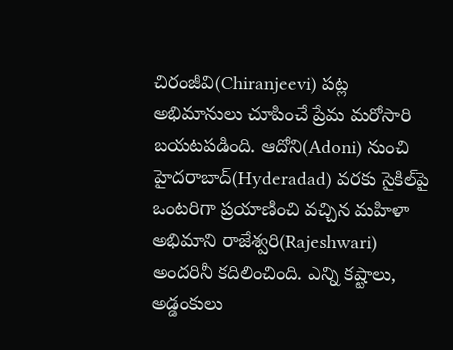చిరంజీవి(Chiranjeevi) పట్ల అభిమానులు చూపించే ప్రేమ మరోసారి బయటపడింది. ఆదోని(Adoni) నుంచి హైదరాబాద్(Hyderadad) వరకు సైకిల్‌పై ఒంటరిగా ప్రయాణించి వచ్చిన మహిళా అభిమాని రాజేశ్వరి(Rajeshwari) అందరినీ కదిలించింది. ఎన్ని కష్టాలు, అడ్డంకులు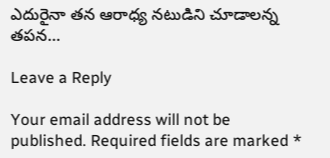ఎదురైనా తన ఆరాధ్య నటుడిని చూడాలన్న తపన…

Leave a Reply

Your email address will not be published. Required fields are marked *